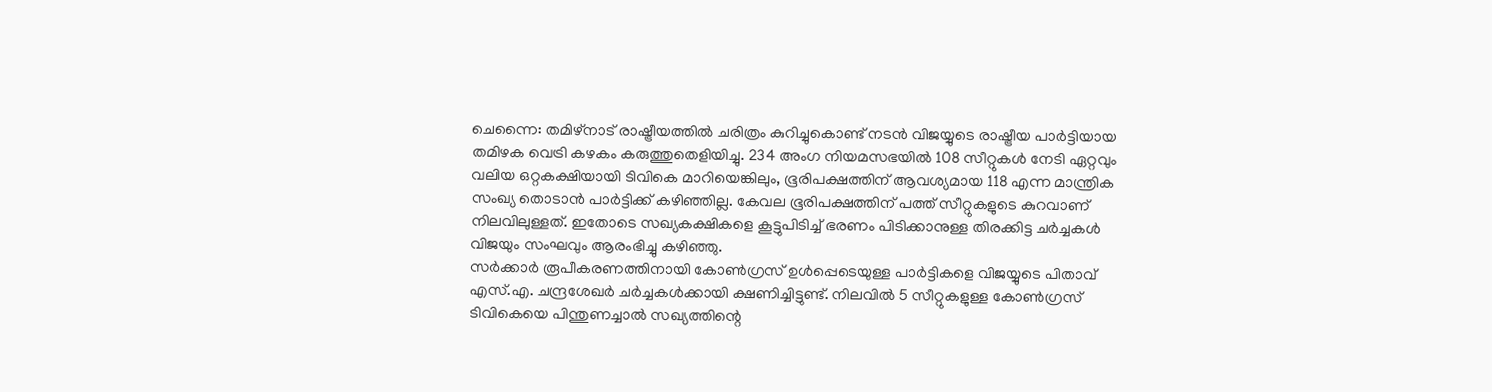ചെന്നൈ: തമിഴ്നാട് രാഷ്ട്രീയത്തിൽ ചരിത്രം കുറിച്ചുകൊണ്ട് നടൻ വിജയ്യുടെ രാഷ്ട്രീയ പാർട്ടിയായ തമിഴക വെട്രി കഴകം കരുത്തുതെളിയിച്ചു. 234 അംഗ നിയമസഭയിൽ 108 സീറ്റുകൾ നേടി ഏറ്റവും വലിയ ഒറ്റകക്ഷിയായി ടിവികെ മാറിയെങ്കിലും, ഭൂരിപക്ഷത്തിന് ആവശ്യമായ 118 എന്ന മാന്ത്രിക സംഖ്യ തൊടാൻ പാർട്ടിക്ക് കഴിഞ്ഞില്ല. കേവല ഭൂരിപക്ഷത്തിന് പത്ത് സീറ്റുകളുടെ കുറവാണ് നിലവിലുള്ളത്. ഇതോടെ സഖ്യകക്ഷികളെ കൂട്ടുപിടിച്ച് ഭരണം പിടിക്കാനുള്ള തിരക്കിട്ട ചർച്ചകൾ വിജയും സംഘവും ആരംഭിച്ചു കഴിഞ്ഞു.
സർക്കാർ രൂപീകരണത്തിനായി കോൺഗ്രസ് ഉൾപ്പെടെയുള്ള പാർട്ടികളെ വിജയ്യുടെ പിതാവ് എസ്.എ. ചന്ദ്രശേഖർ ചർച്ചകൾക്കായി ക്ഷണിച്ചിട്ടുണ്ട്. നിലവിൽ 5 സീറ്റുകളുള്ള കോൺഗ്രസ് ടിവികെയെ പിന്തുണച്ചാൽ സഖ്യത്തിന്റെ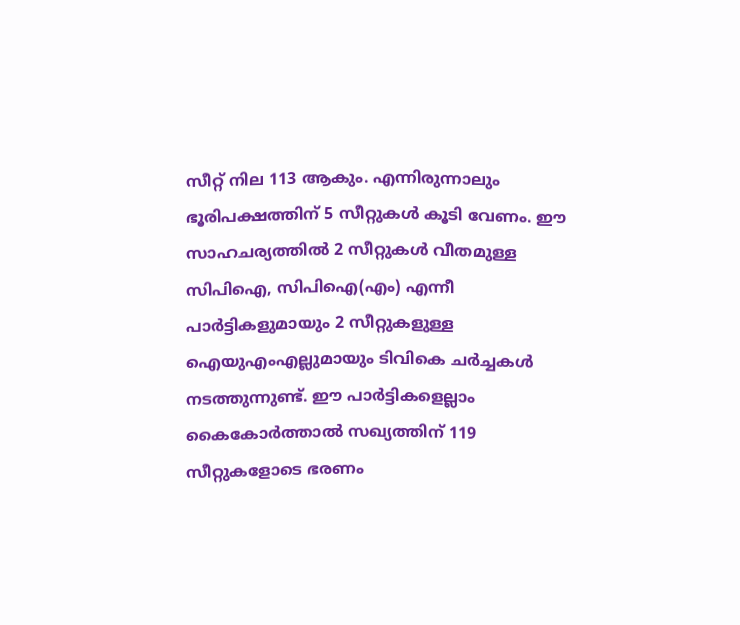സീറ്റ് നില 113 ആകും. എന്നിരുന്നാലും ഭൂരിപക്ഷത്തിന് 5 സീറ്റുകൾ കൂടി വേണം. ഈ സാഹചര്യത്തിൽ 2 സീറ്റുകൾ വീതമുള്ള സിപിഐ, സിപിഐ(എം) എന്നീ പാർട്ടികളുമായും 2 സീറ്റുകളുള്ള ഐയുഎംഎല്ലുമായും ടിവികെ ചർച്ചകൾ നടത്തുന്നുണ്ട്. ഈ പാർട്ടികളെല്ലാം കൈകോർത്താൽ സഖ്യത്തിന് 119 സീറ്റുകളോടെ ഭരണം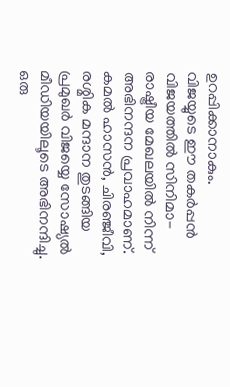ഉറപ്പിക്കാനാകും.
വിജയ്യുടെ ഈ തകർപ്പൻ വിജയത്തിൽ സിനിമാ-രാഷ്ട്രീയ മേഖലയിൽ നിന്ന് അഭിനന്ദന പ്രവാഹമാണ്. കമൽ ഹാസൻ, ചിരഞ്ജീവി, രശ്മിക മന്ദാന തുടങ്ങിയ പ്രമുഖർ വിജയ്യെ സോഷ്യൽ മീഡിയയിലൂടെ അഭിനന്ദിച്ചു. ഒരു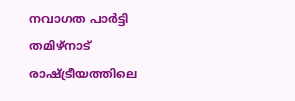നവാഗത പാർട്ടി തമിഴ്നാട് രാഷ്ട്രീയത്തിലെ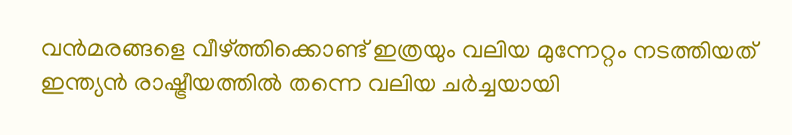വൻമരങ്ങളെ വീഴ്ത്തിക്കൊണ്ട് ഇത്രയും വലിയ മുന്നേറ്റം നടത്തിയത് ഇന്ത്യൻ രാഷ്ട്രീയത്തിൽ തന്നെ വലിയ ചർച്ചയായി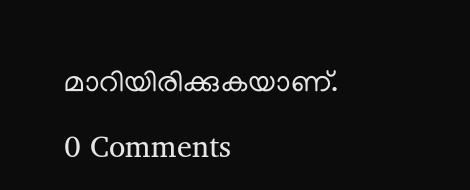മാറിയിരിക്കുകയാണ്.

0 Comments